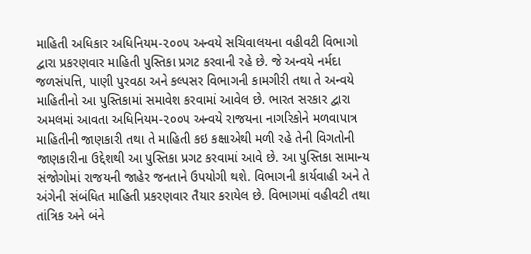માહિતી અધિકાર અધિનિયમ-૨૦૦૫ અન્વયે સચિવાલયના વહીવટી વિભાગો દ્વારા પ્રકરણવાર માહિતી પુસ્તિકા પ્રગટ કરવાની રહે છે. જે અન્વયે નર્મદા જળસંપત્તિ, પાણી પુરવઠા અને કલ્પસર વિભાગની કામગીરી તથા તે અન્વયે માહિતીનો આ પુસ્તિકામાં સમાવેશ કરવામાં આવેલ છે. ભારત સરકાર દ્વારા અમલમાં આવતા અધિનિયમ-૨૦૦૫ અન્વયે રાજયના નાગરિકોને મળવાપાત્ર માહિતીની જાણકારી તથા તે માહિતી કઇ કક્ષાએથી મળી રહે તેની વિગતોની જાણકારીના ઉદ્દેશથી આ પુસ્તિકા પ્રગટ કરવામાં આવે છે. આ પુસ્તિકા સામાન્ય સંજોગોમાં રાજયની જાહેર જનતાને ઉપયોગી થશે. વિભાગની કાર્યવાહી અને તે અંગેની સંબંધિત માહિતી પ્રકરણવાર તૈયાર કરાયેલ છે. વિભાગમાં વહીવટી તથા તાંત્રિક અને બંને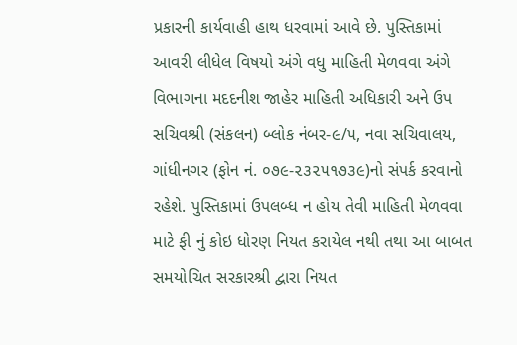પ્રકારની કાર્યવાહી હાથ ધરવામાં આવે છે. પુસ્તિકામાં આવરી લીધેલ વિષયો અંગે વધુ માહિતી મેળવવા અંગે વિભાગના મદદનીશ જાહેર માહિતી અધિકારી અને ઉપ સચિવશ્રી (સંકલન) બ્લોક નંબર-૯/૫, નવા સચિવાલય, ગાંધીનગર (ફોન નં. ૦૭૯-૨૩૨૫૧૭૩૯)નો સંપર્ક કરવાનો રહેશે. પુસ્તિકામાં ઉપલબ્ધ ન હોય તેવી માહિતી મેળવવા માટે ફી નું કોઇ ધોરણ નિયત કરાયેલ નથી તથા આ બાબત સમયોચિત સરકારશ્રી દ્વારા નિયત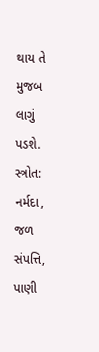થાય તે મુજબ લાગું પડશે. સ્ત્રોત: નર્મદા, જળ સંપત્તિ, પાણી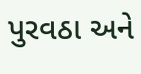પુરવઠા અને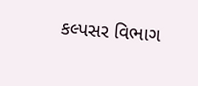કલ્પસર વિભાગ